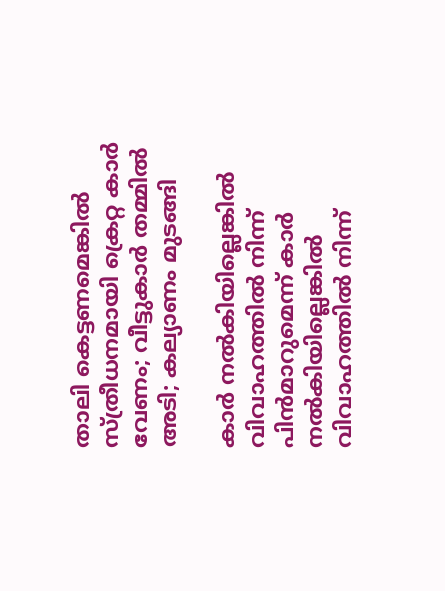താലി കെട്ടണമെങ്കില്‍ സ്ത്രീധനമായി ക്രെറ്റ കാര്‍ വേണം; വീട്ടുകാര്‍ തമ്മില്‍ അടി; കല്യാണം മുടങ്ങി

കാര്‍ നല്‍കിയില്ലെങ്കില്‍ വിവാഹത്തില്‍ നിന്ന് പിന്‍മാറുമെന്ന് കാര്‍ നല്‍കിയില്ലെങ്കില്‍ വിവാഹത്തില്‍ നിന്ന്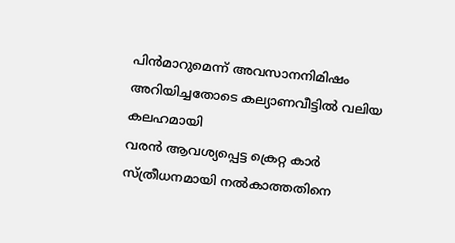പിന്‍മാറുമെന്ന് അവസാനനിമിഷം അറിയിച്ചതോടെ കല്യാണവീട്ടില്‍ വലിയ കലഹമായി
വരന്‍ ആവശ്യപ്പെട്ട ക്രെറ്റ കാര്‍ സ്ത്രീധനമായി നല്‍കാത്തതിനെ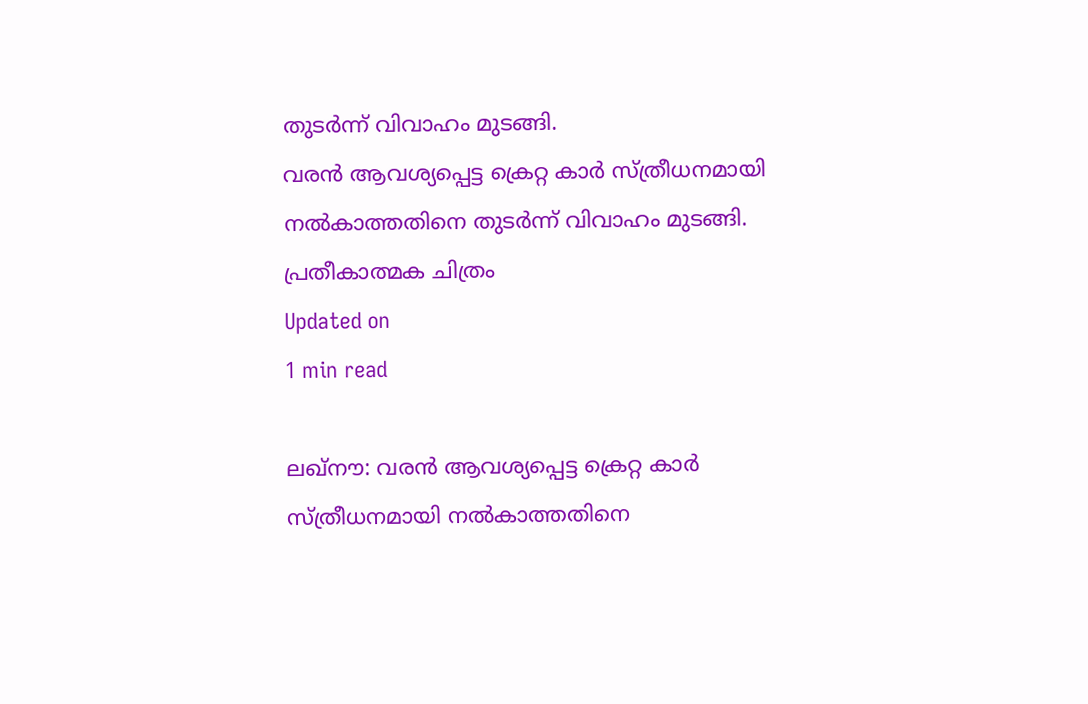തുടര്‍ന്ന് വിവാഹം മുടങ്ങി.
വരന്‍ ആവശ്യപ്പെട്ട ക്രെറ്റ കാര്‍ സ്ത്രീധനമായി നല്‍കാത്തതിനെ തുടര്‍ന്ന് വിവാഹം മുടങ്ങി. പ്രതീകാത്മക ചിത്രം
Updated on
1 min read

ലഖ്‌നൗ: വരന്‍ ആവശ്യപ്പെട്ട ക്രെറ്റ കാര്‍ സ്ത്രീധനമായി നല്‍കാത്തതിനെ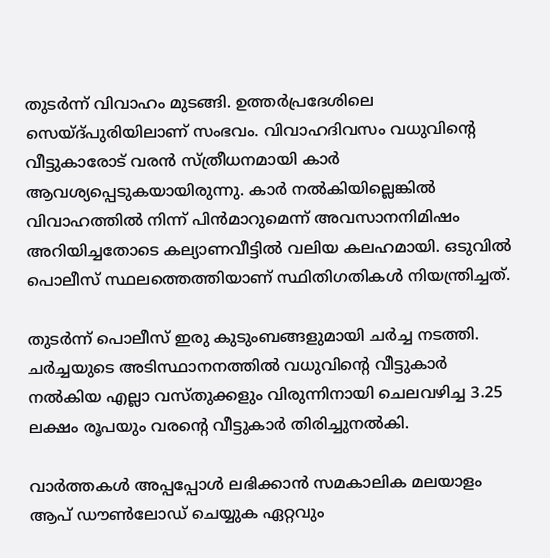തുടര്‍ന്ന് വിവാഹം മുടങ്ങി. ഉത്തര്‍പ്രദേശിലെ സെയ്ദ്പുരിയിലാണ് സംഭവം. വിവാഹദിവസം വധുവിന്റെ വീട്ടുകാരോട് വരന്‍ സ്ത്രീധനമായി കാര്‍ ആവശ്യപ്പെടുകയായിരുന്നു. കാര്‍ നല്‍കിയില്ലെങ്കില്‍ വിവാഹത്തില്‍ നിന്ന് പിന്‍മാറുമെന്ന് അവസാനനിമിഷം അറിയിച്ചതോടെ കല്യാണവീട്ടില്‍ വലിയ കലഹമായി. ഒടുവില്‍ പൊലീസ് സ്ഥലത്തെത്തിയാണ് സ്ഥിതിഗതികള്‍ നിയന്ത്രിച്ചത്.

തുടര്‍ന്ന് പൊലീസ് ഇരു കുടുംബങ്ങളുമായി ചര്‍ച്ച നടത്തി. ചര്‍ച്ചയുടെ അടിസ്ഥാനനത്തില്‍ വധുവിന്റെ വീട്ടുകാര്‍ നല്‍കിയ എല്ലാ വസ്തുക്കളും വിരുന്നിനായി ചെലവഴിച്ച 3.25 ലക്ഷം രൂപയും വരന്റെ വീട്ടുകാര്‍ തിരിച്ചുനല്‍കി.

വാര്‍ത്തകള്‍ അപ്പപ്പോള്‍ ലഭിക്കാന്‍ സമകാലിക മലയാളം ആപ് ഡൗണ്‍ലോഡ് ചെയ്യുക ഏറ്റവും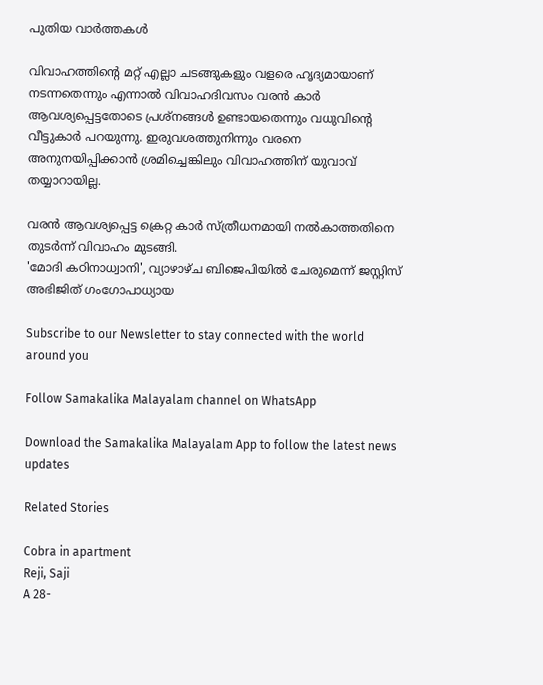പുതിയ വാര്‍ത്തകള്‍

വിവാഹത്തിന്റെ മറ്റ് എല്ലാ ചടങ്ങുകളും വളരെ ഹൃദ്യമായാണ് നടന്നതെന്നും എന്നാല്‍ വിവാഹദിവസം വരന്‍ കാര്‍ ആവശ്യപ്പെട്ടതോടെ പ്രശ്‌നങ്ങള്‍ ഉണ്ടായതെന്നും വധുവിന്റെ വീട്ടുകാര്‍ പറയുന്നു. ഇരുവശത്തുനിന്നും വരനെ അനുനയിപ്പിക്കാന്‍ ശ്രമിച്ചെങ്കിലും വിവാഹത്തിന് യുവാവ് തയ്യാറായില്ല.

വരന്‍ ആവശ്യപ്പെട്ട ക്രെറ്റ കാര്‍ സ്ത്രീധനമായി നല്‍കാത്തതിനെ തുടര്‍ന്ന് വിവാഹം മുടങ്ങി.
'മോദി കഠിനാധ്വാനി', വ്യാഴാഴ്ച ബിജെപിയില്‍ ചേരുമെന്ന് ജസ്റ്റിസ് അഭിജിത് ഗംഗോപാധ്യായ

Subscribe to our Newsletter to stay connected with the world around you

Follow Samakalika Malayalam channel on WhatsApp

Download the Samakalika Malayalam App to follow the latest news updates

Related Stories

Cobra in apartment
Reji, Saji
A 28-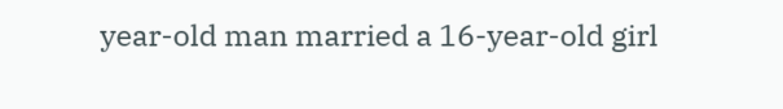year-old man married a 16-year-old girl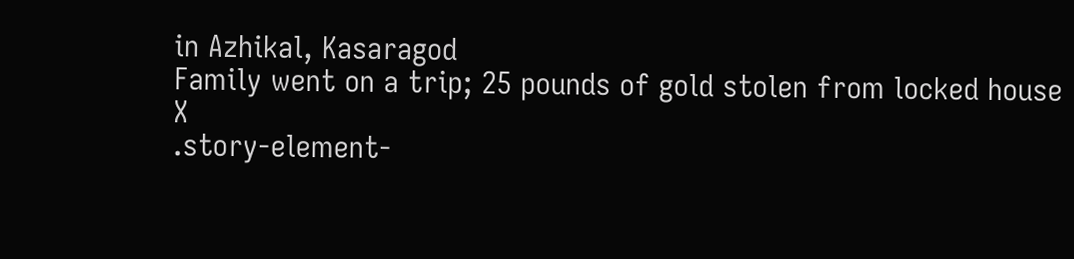in Azhikal, Kasaragod
Family went on a trip; 25 pounds of gold stolen from locked house
X
.story-element-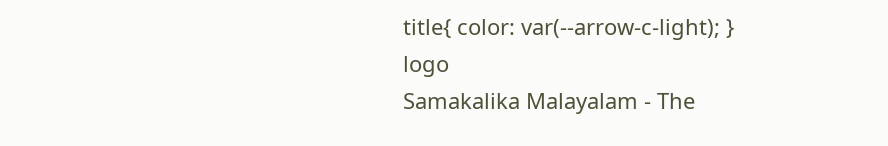title{ color: var(--arrow-c-light); }
logo
Samakalika Malayalam - The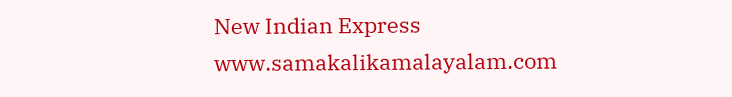New Indian Express
www.samakalikamalayalam.com